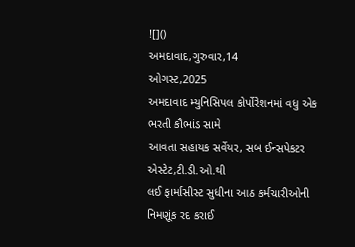![]()
અમદાવાદ,ગુરુવાર,14
ઓગસ્ટ,2025
અમદાવાદ મ્યુનિસિપલ કોર્પોરેશનમાં વધુ એક ભરતી કૌભાંડ સામે
આવતા સહાયક સર્વેયર, સબ ઈન્સપેકટર
એસ્ટેટ,ટી.ડી.ઓ.થી
લઈ ફાર્માસીસ્ટ સુધીના આઠ કર્મચારીઓની નિમણૂંક રદ કરાઈ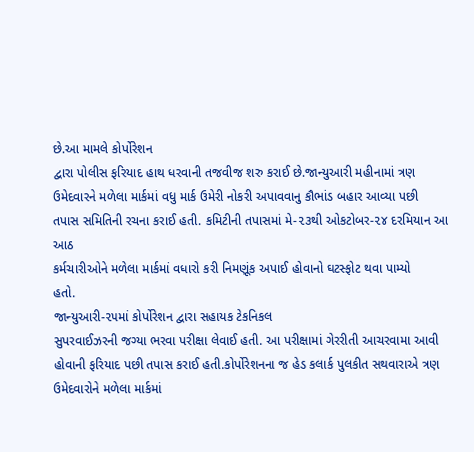છે.આ મામલે કોર્પોરેશન
દ્વારા પોલીસ ફરિયાદ હાથ ધરવાની તજવીજ શરુ કરાઈ છે.જાન્યુઆરી મહીનામાં ત્રણ
ઉમેદવારને મળેલા માર્કમાં વધુ માર્ક ઉમેરી નોકરી અપાવવાનુ કૌભાંડ બહાર આવ્યા પછી
તપાસ સમિતિની રચના કરાઈ હતી. કમિટીની તપાસમાં મે-૨૩થી ઓકટોબર-૨૪ દરમિયાન આ આઠ
કર્મચારીઓને મળેલા માર્કમાં વધારો કરી નિમણૂંક અપાઈ હોવાનો ઘટસ્ફોટ થવા પામ્યો
હતો.
જાન્યુઆરી-૨૫માં કોર્પોરેશન દ્વારા સહાયક ટેકનિકલ
સુપરવાઈઝરની જગ્યા ભરવા પરીક્ષા લેવાઈ હતી. આ પરીક્ષામાં ગેરરીતી આચરવામા આવી
હોવાની ફરિયાદ પછી તપાસ કરાઈ હતી.કોર્પોરેશનના જ હેડ કલાર્ક પુલકીત સથવારાએ ત્રણ
ઉમેદવારોને મળેલા માર્કમાં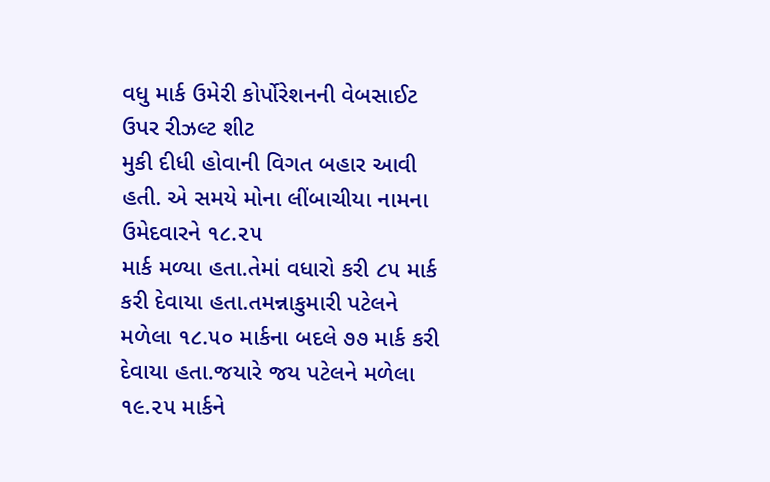વધુ માર્ક ઉમેરી કોર્પોરેશનની વેબસાઈટ ઉપર રીઝલ્ટ શીટ
મુકી દીધી હોવાની વિગત બહાર આવી હતી. એ સમયે મોના લીંબાચીયા નામના ઉમેદવારને ૧૮.૨૫
માર્ક મળ્યા હતા.તેમાં વધારો કરી ૮૫ માર્ક કરી દેવાયા હતા.તમન્નાકુમારી પટેલને
મળેલા ૧૮.૫૦ માર્કના બદલે ૭૭ માર્ક કરી દેવાયા હતા.જયારે જય પટેલને મળેલા ૧૯.૨૫ માર્કને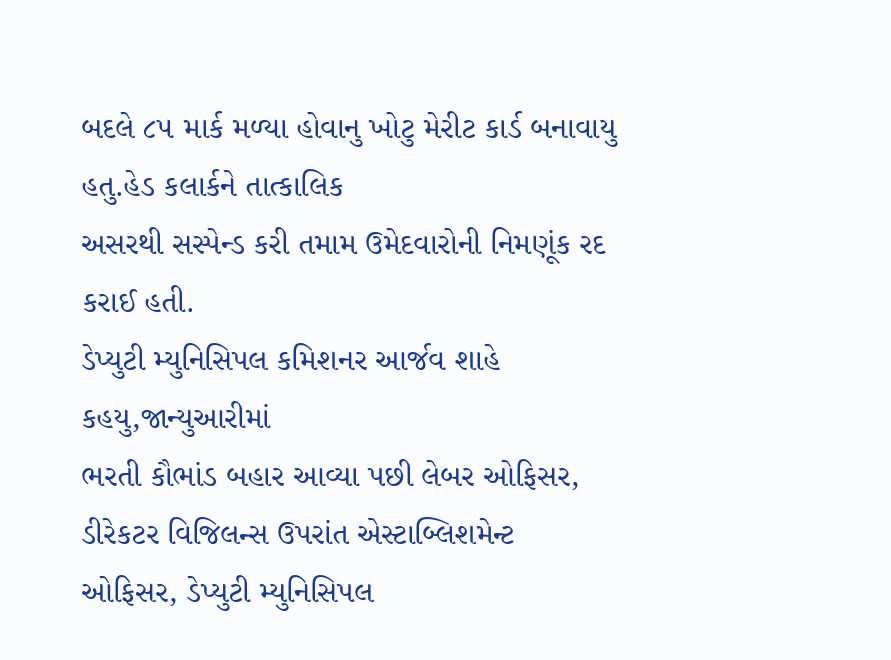બદલે ૮૫ માર્ક મળ્યા હોવાનુ ખોટુ મેરીટ કાર્ડ બનાવાયુ હતુ.હેડ કલાર્કને તાત્કાલિક
અસરથી સસ્પેન્ડ કરી તમામ ઉમેદવારોની નિમણૂંક રદ કરાઈ હતી.
ડેપ્યુટી મ્યુનિસિપલ કમિશનર આર્જવ શાહે કહયુ,જાન્યુઆરીમાં
ભરતી કૌભાંડ બહાર આવ્યા પછી લેબર ઓફિસર,
ડીરેકટર વિજિલન્સ ઉપરાંત એસ્ટાબ્લિશમેન્ટ ઓફિસર, ડેપ્યુટી મ્યુનિસિપલ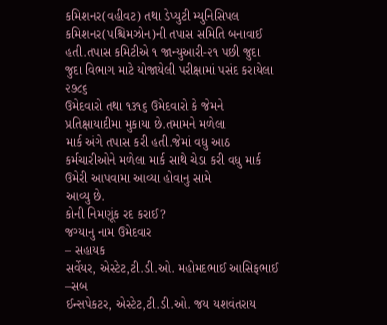કમિશનર(વહીવટ) તથા ડેપ્યુટી મ્યુનિસિપલ
કમિશનર(પશ્ચિમઝોન)ની તપાસ સમિતિ બનાવાઈ હતી.તપાસ કમિટીએ ૧ જાન્યુઆરી-૨૧ પછી જુદા જુદા વિભાગ માટે યોજાયેલી પરીક્ષામાં પસંદ કરાયેલા ૨૭૮૬
ઉમેદવારો તથા ૧૩૧૬ ઉમેદવારો કે જેમને પ્રતિક્ષાયાદીમા મુકાયા છે.તમામને મળેલા
માર્ક અંગે તપાસ કરી હતી.જેમાં વધુ આઠ
કર્મચારીઓને મળેલા માર્ક સાથે ચેડા કરી વધુ માર્ક ઉમેરી આપવામા આવ્યા હોવાનુ સામે
આવ્યુ છે.
કોની નિમણૂંક રદ કરાઈ?
જગ્યાનુ નામ ઉમેદવાર
– સહાયક
સર્વેયર, એસ્ટેટ,ટી.ડી.ઓ. મહોમદભાઈ આસિફભાઈ
–સબ
ઈન્સપેકટર, એસ્ટેટ,ટી.ડી.ઓ. જય યશવંતરાય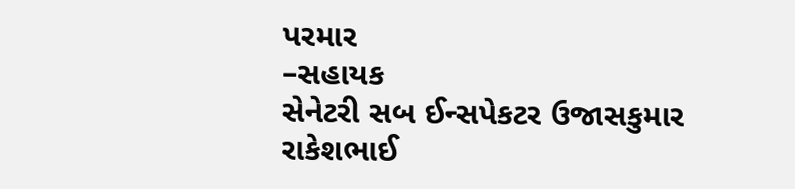પરમાર
–સહાયક
સેનેટરી સબ ઈન્સપેકટર ઉજાસકુમાર
રાકેશભાઈ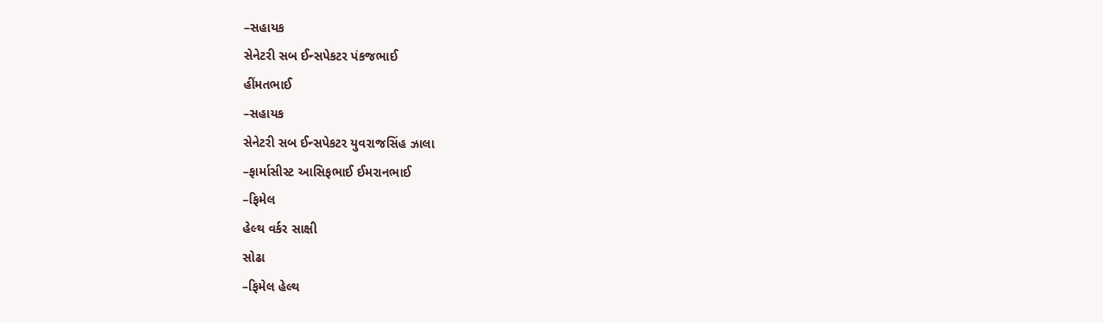–સહાયક
સેનેટરી સબ ઈન્સપેકટર પંકજભાઈ
હીંમતભાઈ
–સહાયક
સેનેટરી સબ ઈન્સપેકટર યુવરાજસિંહ ઝાલા
–ફાર્માસીસ્ટ આસિફભાઈ ઈમરાનભાઈ
–ફિમેલ
હેલ્થ વર્કર સાક્ષી
સોઢા
–ફિમેલ હેલ્થ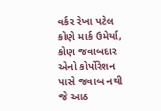વર્કર રેખા પટેલ
કોણે માર્ક ઉમેર્યા,
કોણ જવાબદાર એનો કોર્પોરેશન પાસે જવાબ નથી
જે આઠ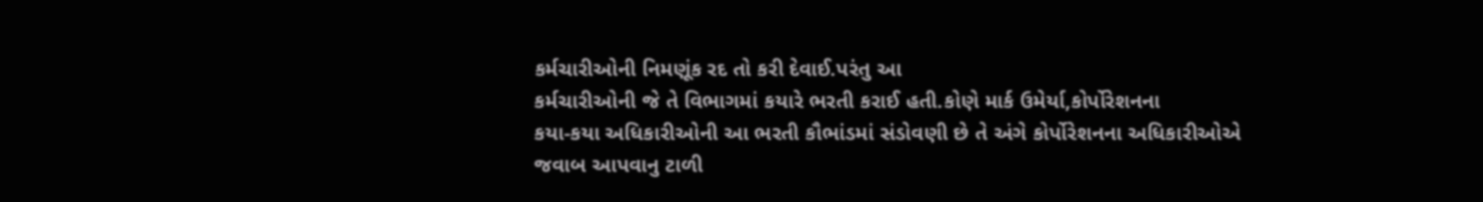કર્મચારીઓની નિમણૂંક રદ તો કરી દેવાઈ.પરંતુ આ
કર્મચારીઓની જે તે વિભાગમાં કયારે ભરતી કરાઈ હતી.કોણે માર્ક ઉમેર્યા,કોર્પોરેશનના
કયા-કયા અધિકારીઓની આ ભરતી કૌભાંડમાં સંડોવણી છે તે અંગે કોર્પોરેશનના અધિકારીઓએ
જવાબ આપવાનુ ટાળી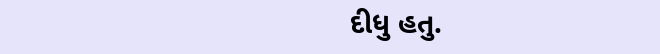દીધુ હતુ.